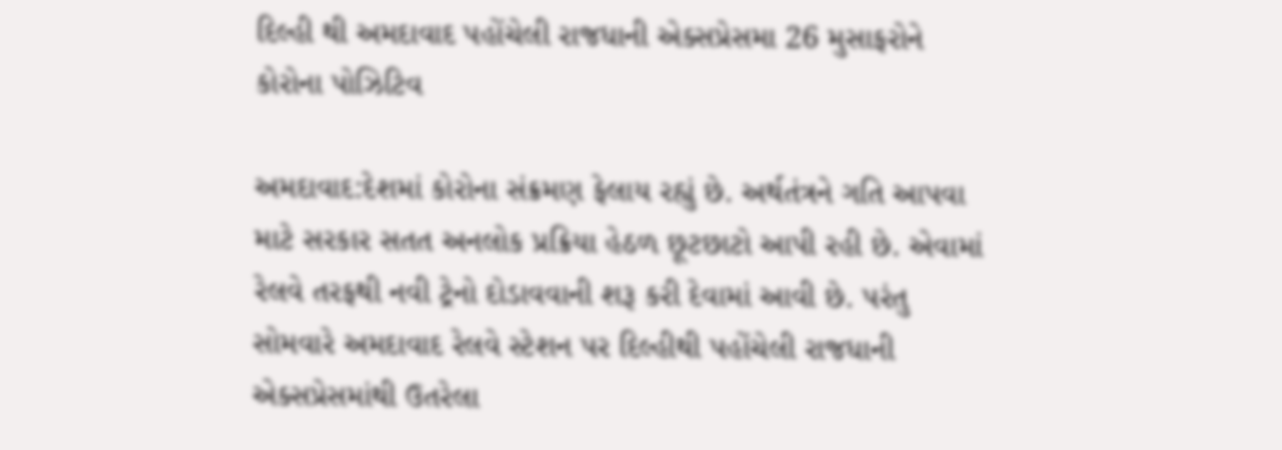દિલ્હી થી અમદાવાદ પહોંચેલી રાજધાની એક્સપ્રેસમા 26 મુસાફરોને કોરોના પોઝિટિવ

અમદાવાદ:દેશમાં કોરોના સંક્રમણ ફેલાય રહ્યું છે. અર્થતંત્રને ગતિ આપવા માટે સરકાર સતત અનલોક પ્રક્રિયા હેઠળ છૂટછાટો આપી રહી છે. એવામાં રેલવે તરફથી નવી ટ્રેનો દોડાવવાની શરૂ કરી દેવામાં આવી છે. પરંતુ સોમવારે અમદાવાદ રેલવે સ્ટેશન પર દિલ્હીથી પહોંચેલી રાજધાની એક્સપ્રેસમાંથી ઉતરેલા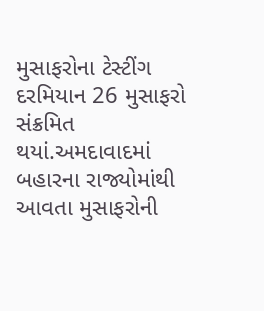મુસાફરોના ટેસ્ટીંગ દરમિયાન 26 મુસાફરો સંક્રમિત થયાં.અમદાવાદમાં બહારના રાજ્યોમાંથી આવતા મુસાફરોની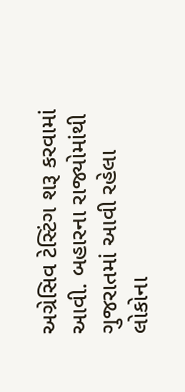અગ્રેસિવ ટેસ્ટિંગ શરૂ કરવામાં આવી. બહારના રાજ્યોમાંથી ગુજરાતમાં આવી રહેલા લોકોના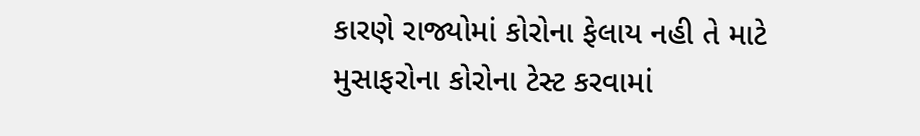કારણે રાજ્યોમાં કોરોના ફેલાય નહી તે માટે મુસાફરોના કોરોના ટેસ્ટ કરવામાં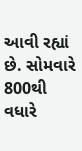આવી રહ્યાં છે. સોમવારે 800થી  વધારે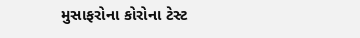મુસાફરોના કોરોના ટેસ્ટ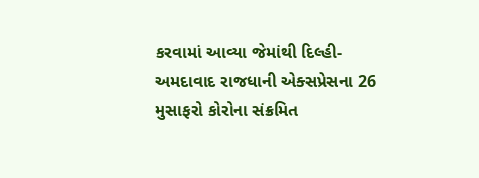કરવામાં આવ્યા જેમાંથી દિલ્હી-અમદાવાદ રાજધાની એક્સપ્રેસના 26 મુસાફરો કોરોના સંક્રમિત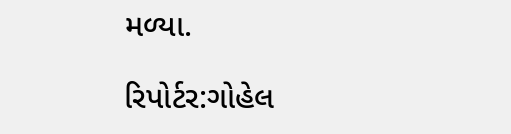મળ્યા.

રિપોર્ટર:ગોહેલ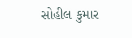સોહીલ કુમાર